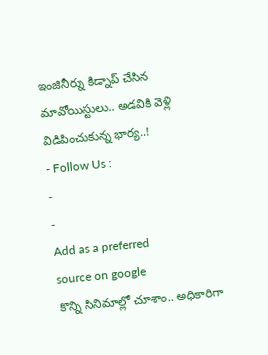ఇంజినీర్ను కిడ్నాప్ చేసిన మావోయిస్టులు.. అడవికి వెళ్లి విడిపించుకున్న భార్య..!
- Follow Us :
-
-
Add as a preferred
source on google
కొన్ని సినిమాల్లో చూశాం.. అధికారిగా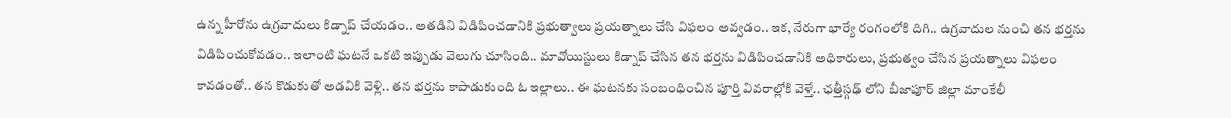ఉన్న హీరోను ఉగ్రవాదులు కిడ్నాప్ చేయడం.. అతడిని విడిపించడానికి ప్రభుత్వాలు ప్రయత్నాలు చేసి విఫలం అవ్వడం.. ఇక, నేరుగా భార్యే రంగంలోకి దిగి.. ఉగ్రవాదుల నుంచి తన భర్తను విడిపించుకోవడం.. ఇలాంటి ఘటనే ఒకటి ఇప్పుడు వెలుగు చూసింది.. మావోయిస్టులు కిడ్నాప్ చేసిన తన భర్తను విడిపించడానికి అధికారులు, ప్రభుత్వం చేసిన ప్రయత్నాలు విఫలం కావడంతో.. తన కొడుకుతో అడవికి వెళ్లి.. తన భర్తను కాపాడుకుంది ఓ ఇల్లాలు.. ఈ ఘటనకు సంబంధించిన పూర్తి వివరాల్లోకి వెళ్తే.. ఛత్తీస్గఢ్ లోని బీజాపూర్ జిల్లా మాంకేలీ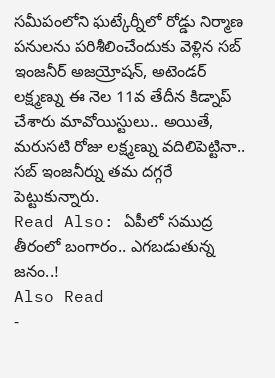సమీపంలోని ఘట్కేర్నీలో రోడ్డు నిర్మాణ పనులను పరిశీలించేందుకు వెళ్లిన సబ్ ఇంజనీర్ అజయ్రోషన్, అటెండర్ లక్ష్మణ్ను ఈ నెల 11వ తేదీన కిడ్నాప్ చేశారు మావోయిస్టులు.. అయితే, మరుసటి రోజు లక్ష్మణ్ను వదిలిపెట్టినా.. సబ్ ఇంజనీర్ను తమ దగ్గరే పెట్టుకున్నారు.
Read Also: ఏపీలో సముద్ర తీరంలో బంగారం.. ఎగబడుతున్న జనం..!
Also Read
-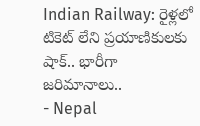Indian Railway: రైళ్లలో టికెట్ లేని ప్రయాణికులకు షాక్.. భారీగా జరిమానాలు..
- Nepal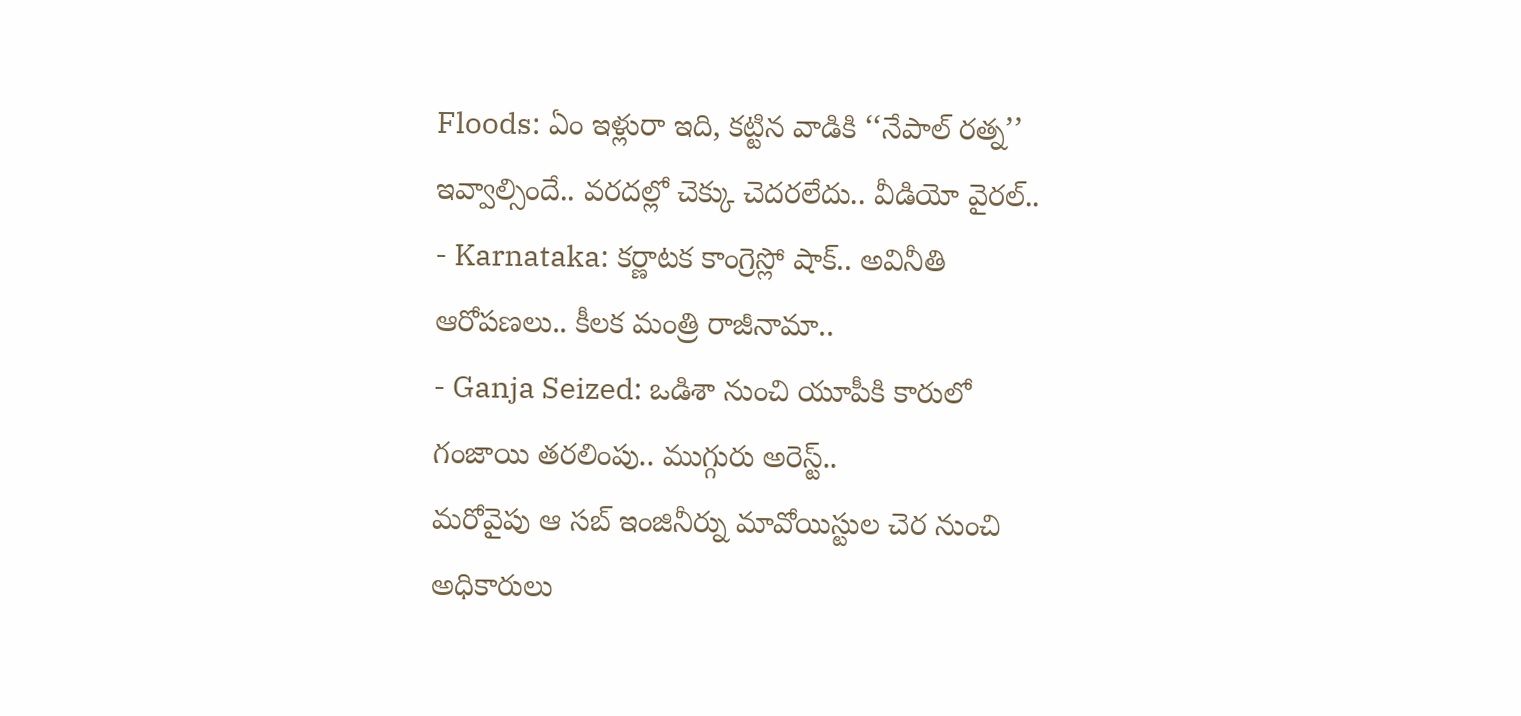Floods: ఏం ఇళ్లురా ఇది, కట్టిన వాడికి ‘‘నేపాల్ రత్న’’ ఇవ్వాల్సిందే.. వరదల్లో చెక్కు చెదరలేదు.. వీడియో వైరల్..
- Karnataka: కర్ణాటక కాంగ్రెస్లో షాక్.. అవినీతి ఆరోపణలు.. కీలక మంత్రి రాజీనామా..
- Ganja Seized: ఒడిశా నుంచి యూపీకి కారులో గంజాయి తరలింపు.. ముగ్గురు అరెస్ట్..
మరోవైపు ఆ సబ్ ఇంజినీర్ను మావోయిస్టుల చెర నుంచి అధికారులు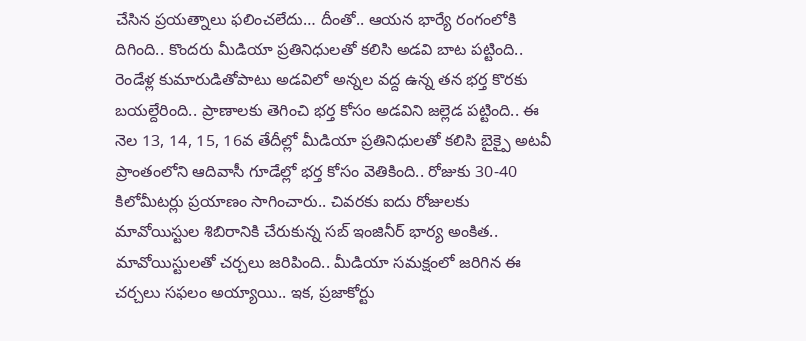చేసిన ప్రయత్నాలు ఫలించలేదు… దీంతో.. ఆయన భార్యే రంగంలోకి దిగింది.. కొందరు మీడియా ప్రతినిధులతో కలిసి అడవి బాట పట్టింది.. రెండేళ్ల కుమారుడితోపాటు అడవిలో అన్నల వద్ద ఉన్న తన భర్త కొరకు బయల్దేరింది.. ప్రాణాలకు తెగించి భర్త కోసం అడవిని జల్లెడ పట్టింది.. ఈ నెల 13, 14, 15, 16వ తేదీల్లో మీడియా ప్రతినిధులతో కలిసి బైక్పై అటవీ ప్రాంతంలోని ఆదివాసీ గూడేల్లో భర్త కోసం వెతికింది.. రోజుకు 30-40 కిలోమీటర్లు ప్రయాణం సాగించారు.. చివరకు ఐదు రోజులకు మావోయిస్టుల శిబిరానికి చేరుకున్న సబ్ ఇంజినీర్ భార్య అంకిత.. మావోయిస్టులతో చర్చలు జరిపింది.. మీడియా సమక్షంలో జరిగిన ఈ చర్చలు సఫలం అయ్యాయి.. ఇక, ప్రజాకోర్టు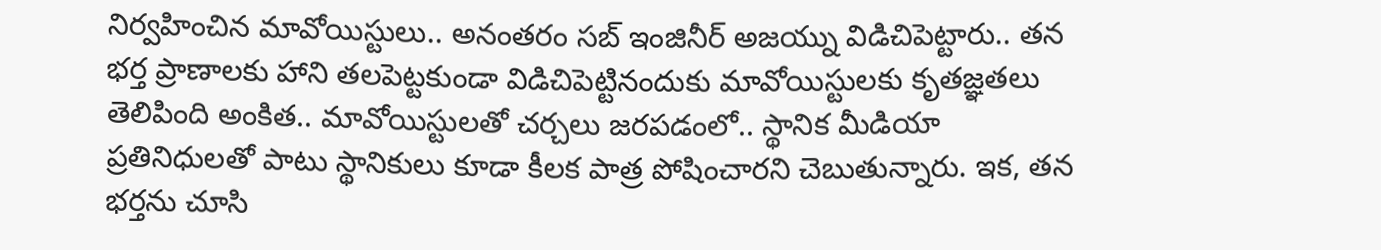నిర్వహించిన మావోయిస్టులు.. అనంతరం సబ్ ఇంజినీర్ అజయ్ను విడిచిపెట్టారు.. తన భర్త ప్రాణాలకు హాని తలపెట్టకుండా విడిచిపెట్టినందుకు మావోయిస్టులకు కృతజ్ఞతలు తెలిపింది అంకిత.. మావోయిస్టులతో చర్చలు జరపడంలో.. స్థానిక మీడియా ప్రతినిధులతో పాటు స్థానికులు కూడా కీలక పాత్ర పోషించారని చెబుతున్నారు. ఇక, తన భర్తను చూసి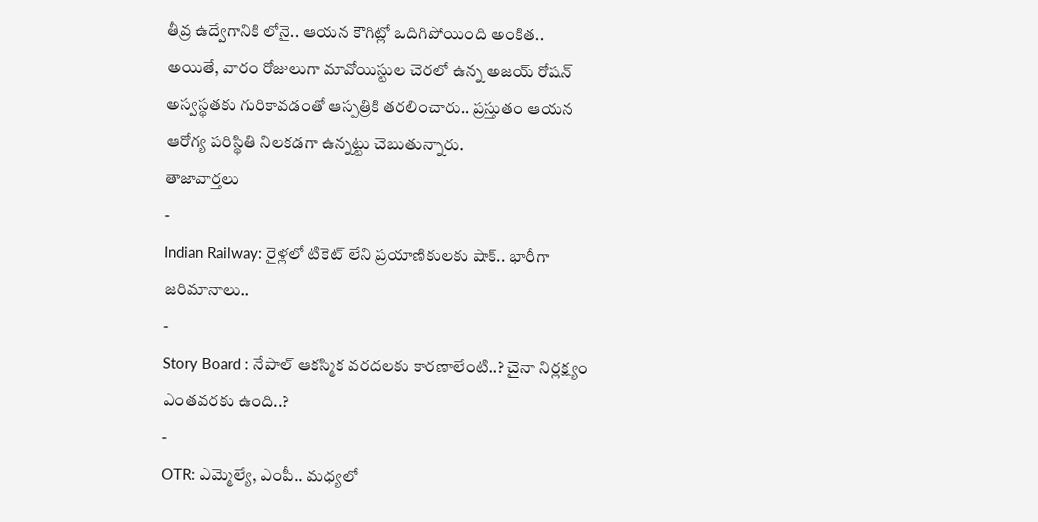తీవ్ర ఉద్వేగానికి లోనై.. ఆయన కౌగిట్లో ఒదిగిపోయింది అంకిత.. అయితే, వారం రోజులుగా మావోయిస్టుల చెరలో ఉన్న అజయ్ రోషన్ అస్వస్థతకు గురికావడంతో ఆస్పత్రికి తరలించారు.. ప్రస్తుతం ఆయన ఆరోగ్య పరిస్థితి నిలకడగా ఉన్నట్టు చెబుతున్నారు.
తాజావార్తలు
-
Indian Railway: రైళ్లలో టికెట్ లేని ప్రయాణికులకు షాక్.. భారీగా జరిమానాలు..
-
Story Board : నేపాల్ ఆకస్మిక వరదలకు కారణాలేంటి..? చైనా నిర్లక్ష్యం ఎంతవరకు ఉంది..?
-
OTR: ఎమ్మెల్యే, ఎంపీ.. మధ్యలో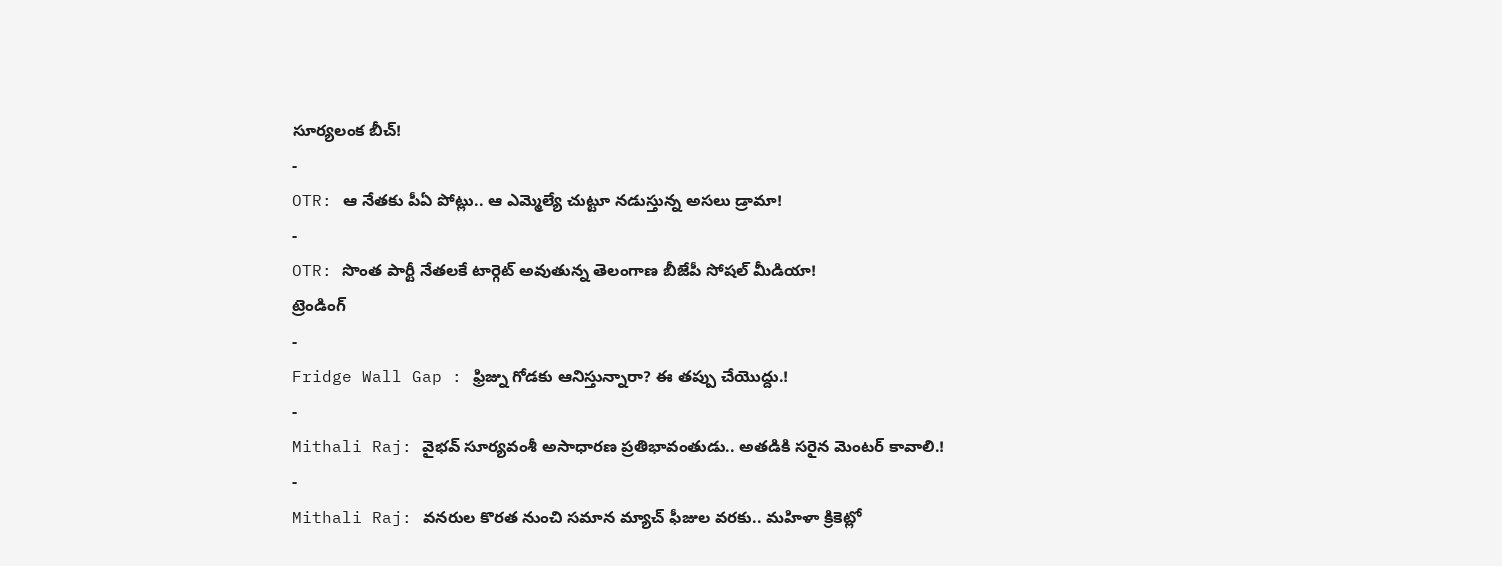సూర్యలంక బీచ్!
-
OTR: ఆ నేతకు పీఏ పోట్లు.. ఆ ఎమ్మెల్యే చుట్టూ నడుస్తున్న అసలు డ్రామా!
-
OTR: సొంత పార్టీ నేతలకే టార్గెట్ అవుతున్న తెలంగాణ బీజేపీ సోషల్ మీడియా!
ట్రెండింగ్
-
Fridge Wall Gap : ఫ్రిజ్ను గోడకు ఆనిస్తున్నారా? ఈ తప్పు చేయొద్దు.!
-
Mithali Raj: వైభవ్ సూర్యవంశీ అసాధారణ ప్రతిభావంతుడు.. అతడికి సరైన మెంటర్ కావాలి.!
-
Mithali Raj: వనరుల కొరత నుంచి సమాన మ్యాచ్ ఫీజుల వరకు.. మహిళా క్రికెట్లో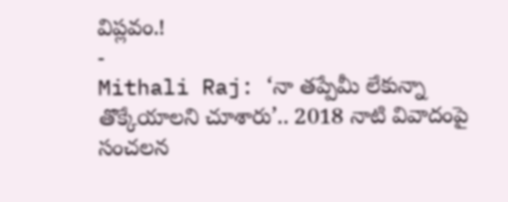విప్లవం.!
-
Mithali Raj: ‘నా తప్పేమీ లేకున్నా తొక్కేయాలని చూశారు’.. 2018 నాటి వివాదంపై సంచలన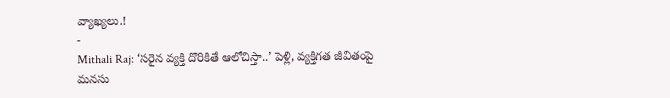వ్యాఖ్యలు.!
-
Mithali Raj: ‘సరైన వ్యక్తి దొరికితే ఆలోచిస్తా..’ పెళ్లి, వ్యక్తిగత జీవితంపై మనసు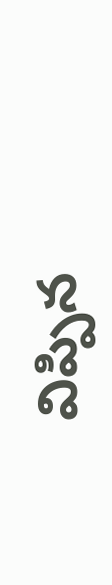విప్పిన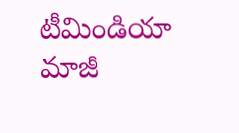టీమిండియా మాజీ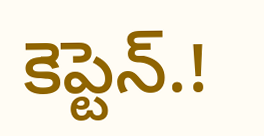కెప్టెన్.!